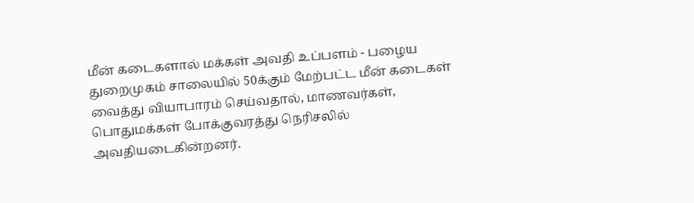மீன் கடைகளால் மக்கள் அவதி உப்பளம் - பழைய துறைமுகம் சாலையில் 50க்கும் மேற்பட்ட மீன் கடைகள் வைத்து வியாபாரம் செய்வதால், மாணவர்கள், பொதுமக்கள் போக்குவரத்து நெரிசலில் அவதியடைகின்றனர்.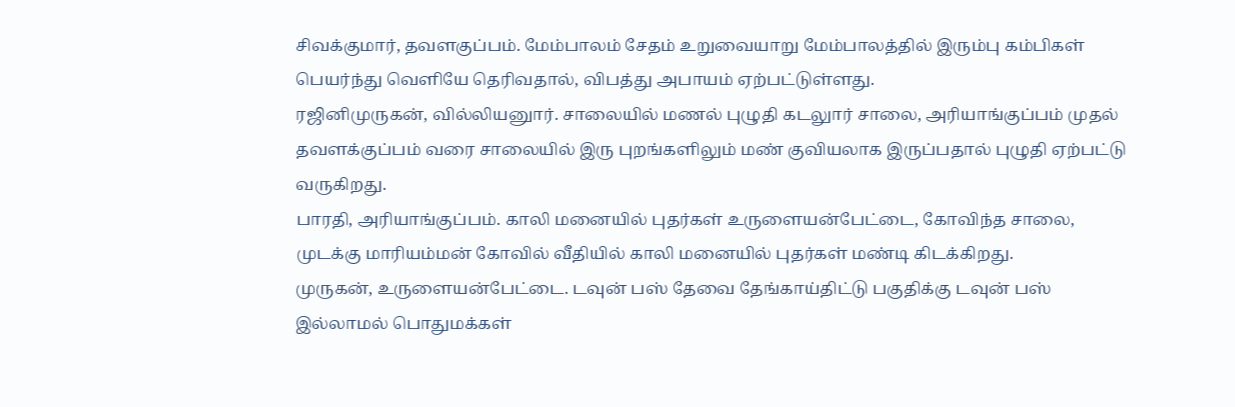சிவக்குமார், தவளகுப்பம். மேம்பாலம் சேதம் உறுவையாறு மேம்பாலத்தில் இரும்பு கம்பிகள் பெயர்ந்து வெளியே தெரிவதால், விபத்து அபாயம் ஏற்பட்டுள்ளது.
ரஜினிமுருகன், வில்லியனுார். சாலையில் மணல் புழுதி கடலுார் சாலை, அரியாங்குப்பம் முதல் தவளக்குப்பம் வரை சாலையில் இரு புறங்களிலும் மண் குவியலாக இருப்பதால் புழுதி ஏற்பட்டு வருகிறது.
பாரதி, அரியாங்குப்பம். காலி மனையில் புதர்கள் உருளையன்பேட்டை, கோவிந்த சாலை, முடக்கு மாரியம்மன் கோவில் வீதியில் காலி மனையில் புதர்கள் மண்டி கிடக்கிறது.
முருகன், உருளையன்பேட்டை. டவுன் பஸ் தேவை தேங்காய்திட்டு பகுதிக்கு டவுன் பஸ் இல்லாமல் பொதுமக்கள்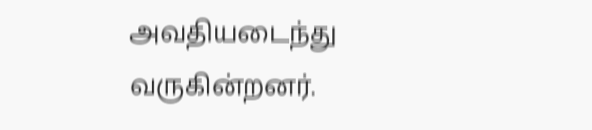அவதியடைந்து வருகின்றனர்.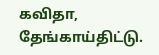கவிதா, தேங்காய்திட்டு.